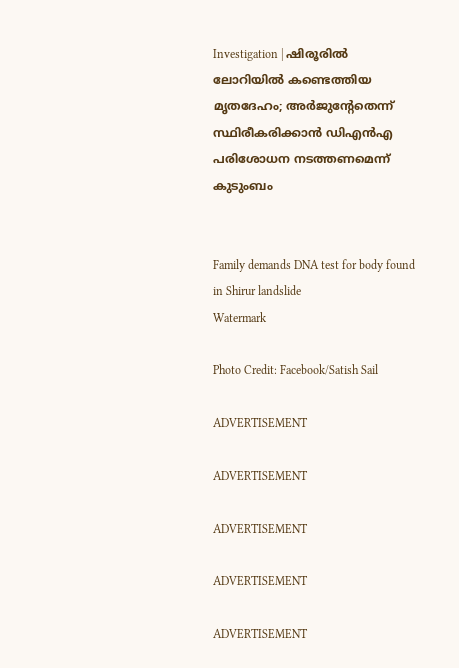Investigation | ഷിരൂരില്‍ ലോറിയില്‍ കണ്ടെത്തിയ മൃതദേഹം; അർജുന്റേതെന്ന് സ്ഥിരീകരിക്കാന്‍ ഡിഎന്‍എ പരിശോധന നടത്തണമെന്ന് കുടുംബം


Family demands DNA test for body found in Shirur landslide
Watermark

Photo Credit: Facebook/Satish Sail

ADVERTISEMENT

ADVERTISEMENT

ADVERTISEMENT

ADVERTISEMENT

ADVERTISEMENT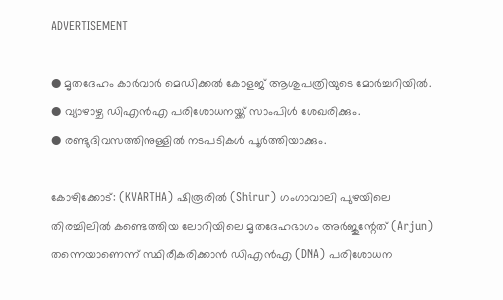ADVERTISEMENT

● മൃതദേഹം കാര്‍വാര്‍ മെഡിക്കല്‍ കോളജ് ആശുപത്രിയുടെ മോര്‍ച്ചറിയില്‍.
● വ്യാഴാഴ്ച ഡിഎന്‍എ പരിശോധനയ്ക്ക് സാംപിള്‍ ശേഖരിക്കും.
● രണ്ടുദിവസത്തിനുള്ളില്‍ നടപടികള്‍ പൂര്‍ത്തിയാക്കും.

കോഴിക്കോട്: (KVARTHA) ഷിരൂരില്‍ (Shirur) ഗംഗാവാലി പുഴയിലെ തിരച്ചിലില്‍ കണ്ടെത്തിയ ലോറിയിലെ മൃതദേഹഭാഗം അർജുന്റേത് (Arjun) തന്നെയാണെന്ന് സ്ഥിരീകരിക്കാന്‍ ഡിഎന്‍എ (DNA) പരിശോധന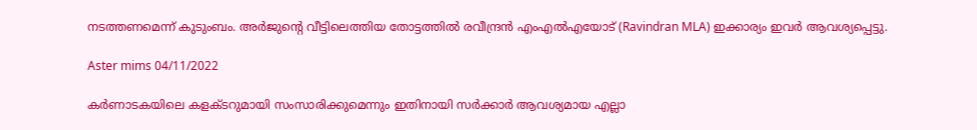നടത്തണമെന്ന് കുടുംബം. അര്‍ജുന്റെ വീട്ടിലെത്തിയ തോട്ടത്തില്‍ രവീന്ദ്രന്‍ എംഎല്‍എയോട് (Ravindran MLA) ഇക്കാര്യം ഇവര്‍ ആവശ്യപ്പെട്ടു.

Aster mims 04/11/2022

കര്‍ണാടകയിലെ കളക്ടറുമായി സംസാരിക്കുമെന്നും ഇതിനായി സര്‍ക്കാര്‍ ആവശ്യമായ എല്ലാ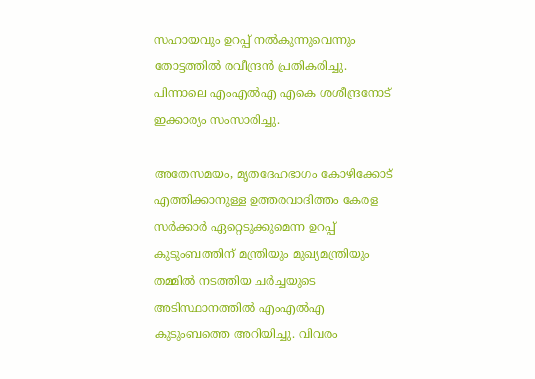സഹായവും ഉറപ്പ് നല്‍കുന്നുവെന്നും തോട്ടത്തില്‍ രവീന്ദ്രന്‍ പ്രതികരിച്ചു. പിന്നാലെ എംഎല്‍എ എകെ ശശീന്ദ്രനോട് ഇക്കാര്യം സംസാരിച്ചു.

അതേസമയം, മൃതദേഹഭാഗം കോഴിക്കോട് എത്തിക്കാനുള്ള ഉത്തരവാദിത്തം കേരള സര്‍ക്കാര്‍ ഏറ്റെടുക്കുമെന്ന ഉറപ്പ് കുടുംബത്തിന് മന്ത്രിയും മുഖ്യമന്ത്രിയും തമ്മില്‍ നടത്തിയ ചര്‍ച്ചയുടെ അടിസ്ഥാനത്തില്‍ എംഎല്‍എ കുടുംബത്തെ അറിയിച്ചു. വിവരം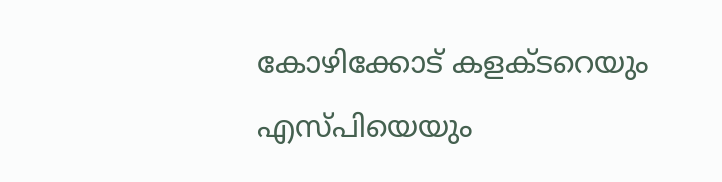കോഴിക്കോട് കളക്ടറെയും എസ്പിയെയും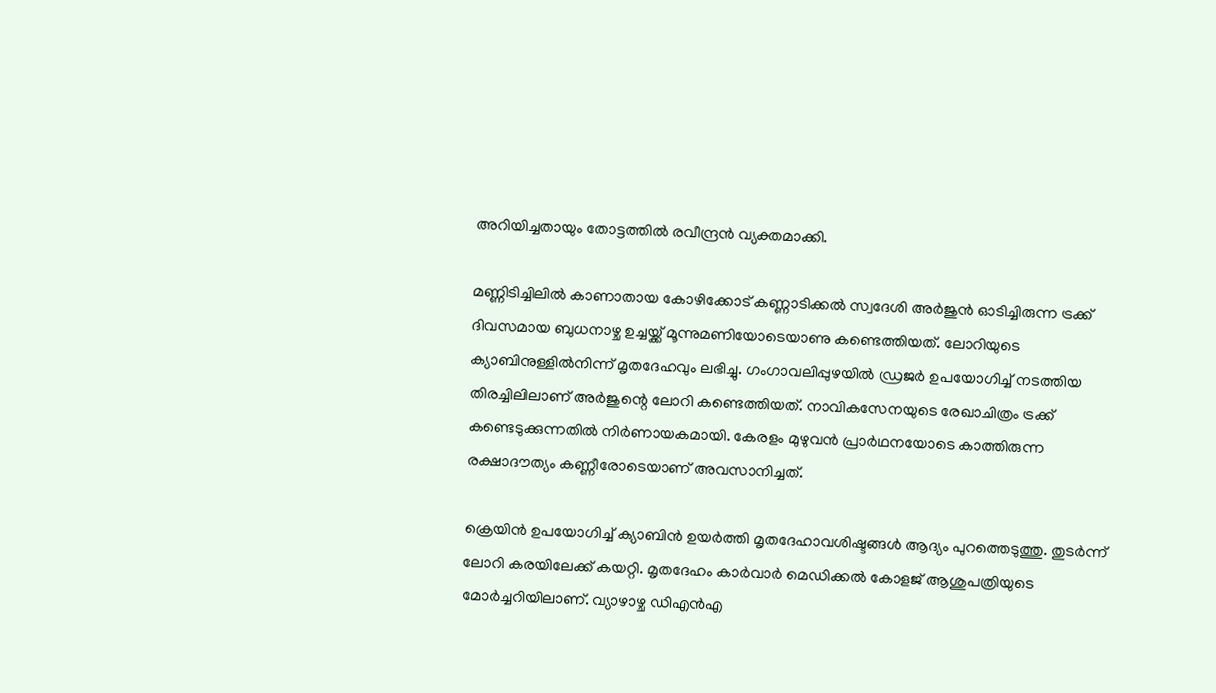അറിയിച്ചതായും തോട്ടത്തില്‍ രവീന്ദ്രന്‍ വ്യക്തമാക്കി.

മണ്ണിടിച്ചിലില്‍ കാണാതായ കോഴിക്കോട് കണ്ണാടിക്കല്‍ സ്വദേശി അര്‍ജുന്‍ ഓടിച്ചിരുന്ന ട്രക്ക് ദിവസമായ ബുധനാഴ്ച ഉച്ചയ്ക്ക് മൂന്നുമണിയോടെയാണു കണ്ടെത്തിയത്. ലോറിയുടെ ക്യാബിനുള്ളില്‍നിന്ന് മൃതദേഹവും ലഭിച്ചു. ഗംഗാവലിപ്പുഴയില്‍ ഡ്രജര്‍ ഉപയോഗിച്ച് നടത്തിയ തിരച്ചിലിലാണ് അര്‍ജുന്റെ ലോറി കണ്ടെത്തിയത്. നാവികസേനയുടെ രേഖാചിത്രം ട്രക്ക് കണ്ടെടുക്കുന്നതില്‍ നിര്‍ണായകമായി. കേരളം മുഴുവന്‍ പ്രാര്‍ഥനയോടെ കാത്തിരുന്ന രക്ഷാദൗത്യം കണ്ണീരോടെയാണ് അവസാനിച്ചത്.

ക്രെയിന്‍ ഉപയോഗിച്ച് ക്യാബിന്‍ ഉയര്‍ത്തി മൃതദേഹാവശിഷ്ടങ്ങള്‍ ആദ്യം പുറത്തെടുത്തു. തുടര്‍ന്ന് ലോറി കരയിലേക്ക് കയറ്റി. മൃതദേഹം കാര്‍വാര്‍ മെഡിക്കല്‍ കോളജ് ആശുപത്രിയുടെ മോര്‍ച്ചറിയിലാണ്. വ്യാഴാഴ്ച ഡിഎന്‍എ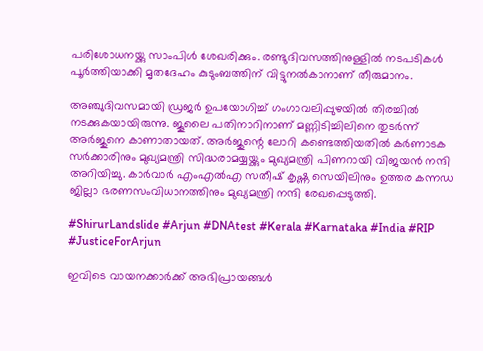പരിശോധനയ്ക്കു സാംപിള്‍ ശേഖരിക്കും. രണ്ടുദിവസത്തിനുള്ളില്‍ നടപടികള്‍ പൂര്‍ത്തിയാക്കി മൃതദേഹം കുടുംബത്തിന് വിട്ടുനല്‍കാനാണ് തീരുമാനം.

അഞ്ചുദിവസമായി ഡ്രജര്‍ ഉപയോഗിച്ച് ഗംഗാവലിപ്പുഴയില്‍ തിരച്ചില്‍ നടക്കുകയായിരുന്നു. ജൂലൈ പതിനാറിനാണ് മണ്ണിടിച്ചിലിനെ തുടര്‍ന്ന് അര്‍ജുനെ കാണാതായത്. അര്‍ജുന്റെ ലോറി കണ്ടെത്തിയതില്‍ കര്‍ണാടക സര്‍ക്കാരിനും മുഖ്യമന്ത്രി സിദ്ധരാമയ്യയ്ക്കും മുഖ്യമന്ത്രി പിണറായി വിജയന്‍ നന്ദി അറിയിച്ചു. കാര്‍വാര്‍ എംഎല്‍എ സതീഷ് കൃഷ്ണ സെയിലിനും ഉത്തര കന്നഡ ജില്ലാ ഭരണസംവിധാനത്തിനും മുഖ്യമന്ത്രി നന്ദി രേഖപ്പെടുത്തി.

#ShirurLandslide #Arjun #DNAtest #Kerala #Karnataka #India #RIP #JusticeForArjun

ഇവിടെ വായനക്കാർക്ക് അഭിപ്രായങ്ങൾ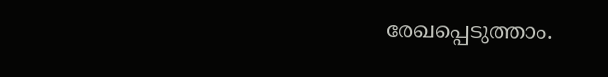രേഖപ്പെടുത്താം.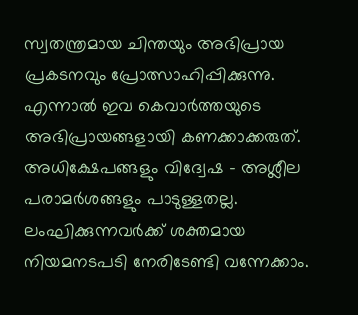സ്വതന്ത്രമായ ചിന്തയും അഭിപ്രായ പ്രകടനവും പ്രോത്സാഹിപ്പിക്കുന്നു. എന്നാൽ ഇവ കെവാർത്തയുടെ അഭിപ്രായങ്ങളായി കണക്കാക്കരുത്. അധിക്ഷേപങ്ങളും വിദ്വേഷ - അശ്ലീല പരാമർശങ്ങളും പാടുള്ളതല്ല. ലംഘിക്കുന്നവർക്ക് ശക്തമായ നിയമനടപടി നേരിടേണ്ടി വന്നേക്കാം.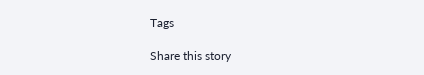Tags

Share this story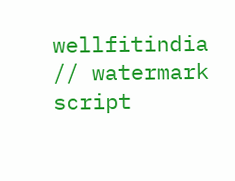wellfitindia
// watermark script